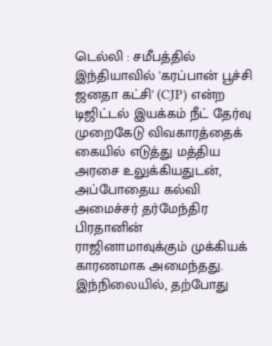டெல்லி : சமீபத்தில் இந்தியாவில் 'கரப்பான் பூச்சி ஜனதா கட்சி' (CJP) என்ற டிஜிட்டல் இயக்கம் நீட் தேர்வு முறைகேடு விவகாரத்தைக் கையில் எடுத்து மத்திய அரசை உலுக்கியதுடன், அப்போதைய கல்வி அமைச்சர் தர்மேந்திர பிரதானின் ராஜினாமாவுக்கும் முக்கியக் காரணமாக அமைந்தது. இந்நிலையில், தற்போது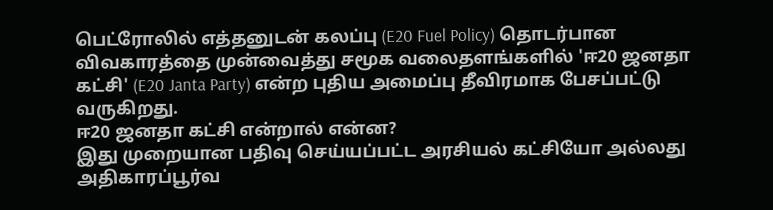பெட்ரோலில் எத்தனுடன் கலப்பு (E20 Fuel Policy) தொடர்பான விவகாரத்தை முன்வைத்து சமூக வலைதளங்களில் 'ஈ20 ஜனதா கட்சி' (E20 Janta Party) என்ற புதிய அமைப்பு தீவிரமாக பேசப்பட்டு வருகிறது.
ஈ20 ஜனதா கட்சி என்றால் என்ன?
இது முறையான பதிவு செய்யப்பட்ட அரசியல் கட்சியோ அல்லது அதிகாரப்பூர்வ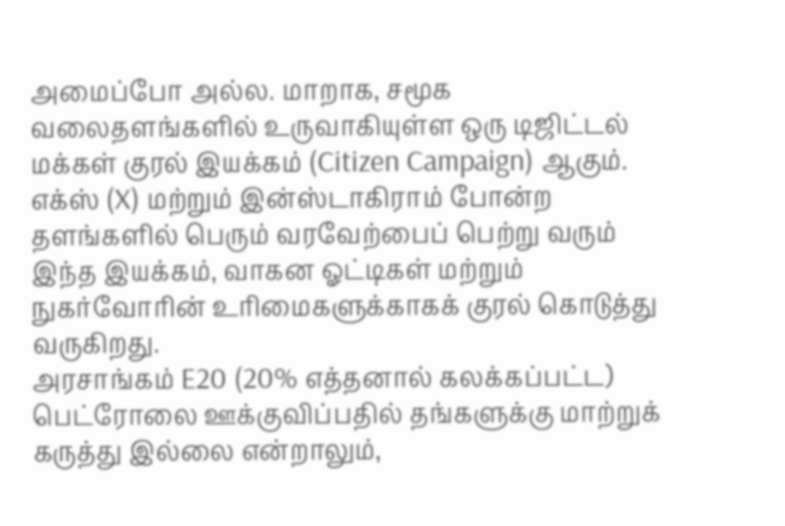அமைப்போ அல்ல. மாறாக, சமூக வலைதளங்களில் உருவாகியுள்ள ஒரு டிஜிட்டல் மக்கள் குரல் இயக்கம் (Citizen Campaign) ஆகும். எக்ஸ் (X) மற்றும் இன்ஸ்டாகிராம் போன்ற தளங்களில் பெரும் வரவேற்பைப் பெற்று வரும் இந்த இயக்கம், வாகன ஓட்டிகள் மற்றும் நுகர்வோரின் உரிமைகளுக்காகக் குரல் கொடுத்து வருகிறது.
அரசாங்கம் E20 (20% எத்தனால் கலக்கப்பட்ட) பெட்ரோலை ஊக்குவிப்பதில் தங்களுக்கு மாற்றுக் கருத்து இல்லை என்றாலும்,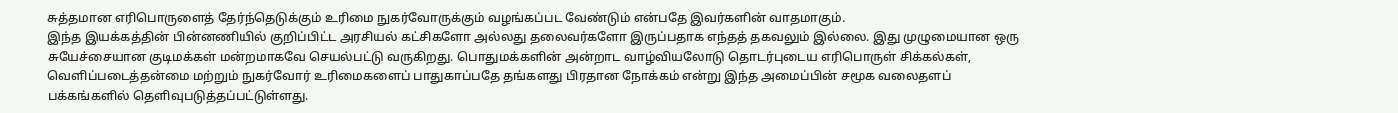சுத்தமான எரிபொருளைத் தேர்ந்தெடுக்கும் உரிமை நுகர்வோருக்கும் வழங்கப்பட வேண்டும் என்பதே இவர்களின் வாதமாகும்.
இந்த இயக்கத்தின் பின்னணியில் குறிப்பிட்ட அரசியல் கட்சிகளோ அல்லது தலைவர்களோ இருப்பதாக எந்தத் தகவலும் இல்லை. இது முழுமையான ஒரு சுயேச்சையான குடிமக்கள் மன்றமாகவே செயல்பட்டு வருகிறது. பொதுமக்களின் அன்றாட வாழ்வியலோடு தொடர்புடைய எரிபொருள் சிக்கல்கள், வெளிப்படைத்தன்மை மற்றும் நுகர்வோர் உரிமைகளைப் பாதுகாப்பதே தங்களது பிரதான நோக்கம் என்று இந்த அமைப்பின் சமூக வலைதளப் பக்கங்களில் தெளிவுபடுத்தப்பட்டுள்ளது.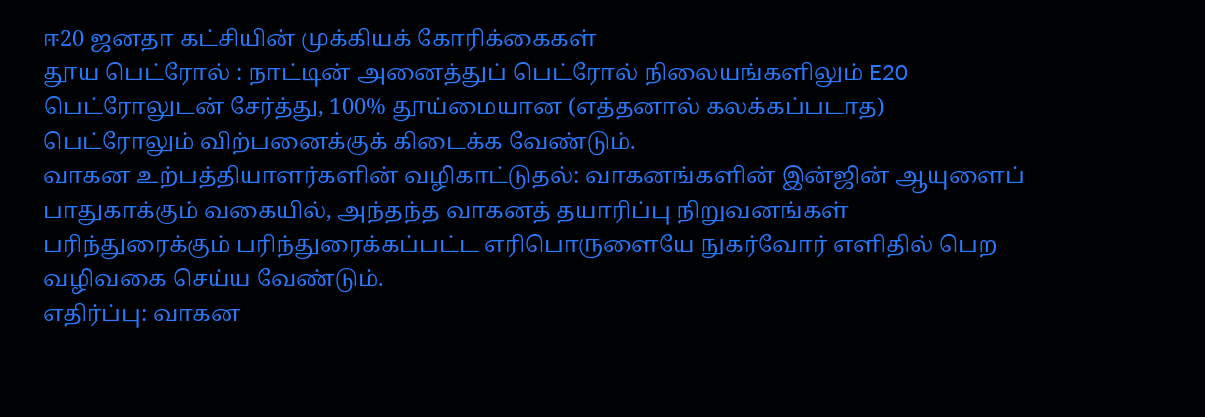ஈ20 ஜனதா கட்சியின் முக்கியக் கோரிக்கைகள்
தூய பெட்ரோல் : நாட்டின் அனைத்துப் பெட்ரோல் நிலையங்களிலும் E20 பெட்ரோலுடன் சேர்த்து, 100% தூய்மையான (எத்தனால் கலக்கப்படாத) பெட்ரோலும் விற்பனைக்குக் கிடைக்க வேண்டும்.
வாகன உற்பத்தியாளர்களின் வழிகாட்டுதல்: வாகனங்களின் இன்ஜின் ஆயுளைப் பாதுகாக்கும் வகையில், அந்தந்த வாகனத் தயாரிப்பு நிறுவனங்கள் பரிந்துரைக்கும் பரிந்துரைக்கப்பட்ட எரிபொருளையே நுகர்வோர் எளிதில் பெற வழிவகை செய்ய வேண்டும்.
எதிர்ப்பு: வாகன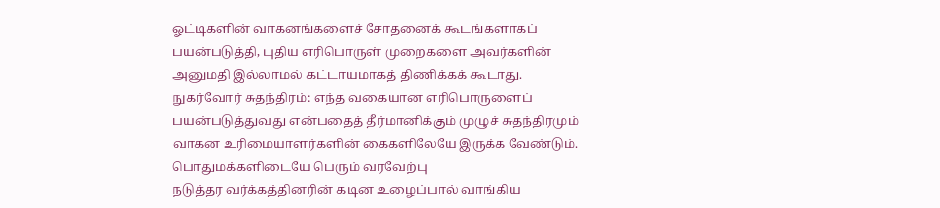ஓட்டிகளின் வாகனங்களைச் சோதனைக் கூடங்களாகப் பயன்படுத்தி, புதிய எரிபொருள் முறைகளை அவர்களின் அனுமதி இல்லாமல் கட்டாயமாகத் திணிக்கக் கூடாது.
நுகர்வோர் சுதந்திரம்: எந்த வகையான எரிபொருளைப் பயன்படுத்துவது என்பதைத் தீர்மானிக்கும் முழுச் சுதந்திரமும் வாகன உரிமையாளர்களின் கைகளிலேயே இருக்க வேண்டும்.
பொதுமக்களிடையே பெரும் வரவேற்பு
நடுத்தர வர்க்கத்தினரின் கடின உழைப்பால் வாங்கிய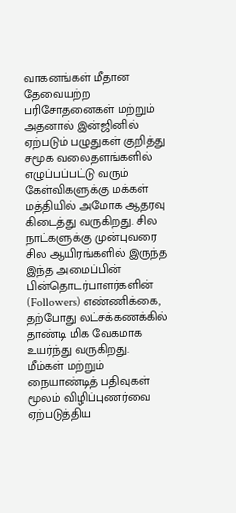வாகனங்கள் மீதான தேவையற்ற பரிசோதனைகள் மற்றும் அதனால் இன்ஜினில் ஏற்படும் பழுதுகள் குறித்து சமூக வலைதளங்களில் எழுப்பப்பட்டு வரும் கேள்விகளுக்கு மக்கள் மத்தியில் அமோக ஆதரவு கிடைத்து வருகிறது. சில நாட்களுக்கு முன்புவரை சில ஆயிரங்களில் இருந்த இந்த அமைப்பின் பின்தொடர்பாளர்களின் (Followers) எண்ணிக்கை, தற்போது லட்சக்கணக்கில் தாண்டி மிக வேகமாக உயர்ந்து வருகிறது.
மீம்கள் மற்றும் நையாண்டித் பதிவுகள் மூலம் விழிப்புணர்வை ஏற்படுத்திய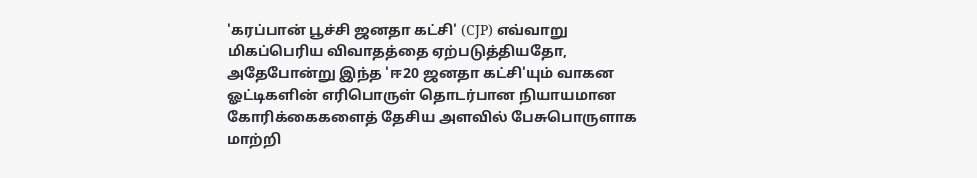'கரப்பான் பூச்சி ஜனதா கட்சி' (CJP) எவ்வாறு மிகப்பெரிய விவாதத்தை ஏற்படுத்தியதோ, அதேபோன்று இந்த 'ஈ20 ஜனதா கட்சி'யும் வாகன ஓட்டிகளின் எரிபொருள் தொடர்பான நியாயமான கோரிக்கைகளைத் தேசிய அளவில் பேசுபொருளாக மாற்றி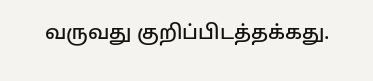வருவது குறிப்பிடத்தக்கது.